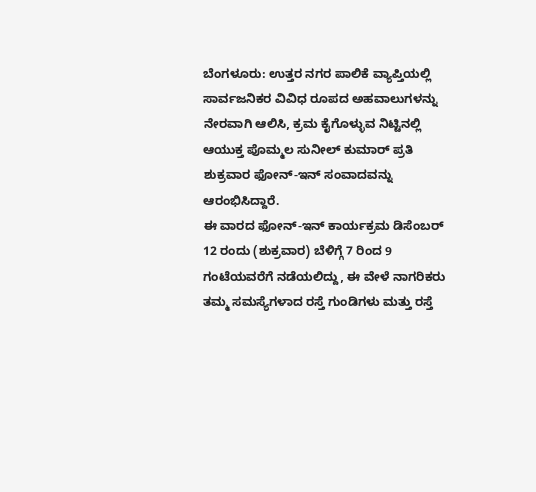ಬೆಂಗಳೂರು: ಉತ್ತರ ನಗರ ಪಾಲಿಕೆ ವ್ಯಾಪ್ತಿಯಲ್ಲಿ ಸಾರ್ವಜನಿಕರ ವಿವಿಧ ರೂಪದ ಅಹವಾಲುಗಳನ್ನು ನೇರವಾಗಿ ಆಲಿಸಿ, ಕ್ರಮ ಕೈಗೊಳ್ಳುವ ನಿಟ್ಟಿನಲ್ಲಿ ಆಯುಕ್ತ ಪೊಮ್ಮಲ ಸುನೀಲ್ ಕುಮಾರ್ ಪ್ರತಿ ಶುಕ್ರವಾರ ಫೋನ್-ಇನ್ ಸಂವಾದವನ್ನು ಆರಂಭಿಸಿದ್ದಾರೆ.
ಈ ವಾರದ ಫೋನ್-ಇನ್ ಕಾರ್ಯಕ್ರಮ ಡಿಸೆಂಬರ್ 12 ರಂದು (ಶುಕ್ರವಾರ) ಬೆಳಿಗ್ಗೆ 7 ರಿಂದ 9 ಗಂಟೆಯವರೆಗೆ ನಡೆಯಲಿದ್ದು, ಈ ವೇಳೆ ನಾಗರಿಕರು ತಮ್ಮ ಸಮಸ್ಯೆಗಳಾದ ರಸ್ತೆ ಗುಂಡಿಗಳು ಮತ್ತು ರಸ್ತೆ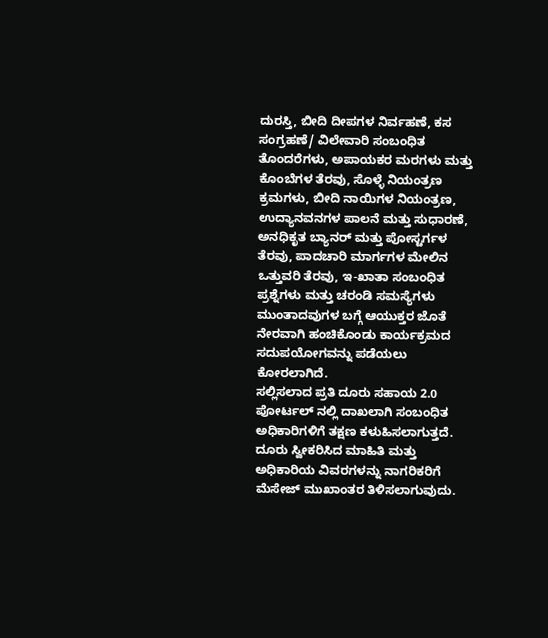ದುರಸ್ತಿ, ಬೀದಿ ದೀಪಗಳ ನಿರ್ವಹಣೆ, ಕಸ ಸಂಗ್ರಹಣೆ/ ವಿಲೇವಾರಿ ಸಂಬಂಧಿತ ತೊಂದರೆಗಳು, ಅಪಾಯಕರ ಮರಗಳು ಮತ್ತು ಕೊಂಬೆಗಳ ತೆರವು, ಸೊಳ್ಳೆ ನಿಯಂತ್ರಣ ಕ್ರಮಗಳು, ಬೀದಿ ನಾಯಿಗಳ ನಿಯಂತ್ರಣ, ಉದ್ಯಾನವನಗಳ ಪಾಲನೆ ಮತ್ತು ಸುಧಾರಣೆ, ಅನಧಿಕೃತ ಬ್ಯಾನರ್ ಮತ್ತು ಪೋಸ್ಟರ್ಗಳ ತೆರವು, ಪಾದಚಾರಿ ಮಾರ್ಗಗಳ ಮೇಲಿನ ಒತ್ತುವರಿ ತೆರವು, ಇ-ಖಾತಾ ಸಂಬಂಧಿತ ಪ್ರಶ್ನೆಗಳು ಮತ್ತು ಚರಂಡಿ ಸಮಸ್ಯೆಗಳು ಮುಂತಾದವುಗಳ ಬಗ್ಗೆ ಆಯುಕ್ತರ ಜೊತೆ ನೇರವಾಗಿ ಹಂಚಿಕೊಂಡು ಕಾರ್ಯಕ್ರಮದ ಸದುಪಯೋಗವನ್ನು ಪಡೆಯಲು ಕೋರಲಾಗಿದೆ.
ಸಲ್ಲಿಸಲಾದ ಪ್ರತಿ ದೂರು ಸಹಾಯ 2.0 ಪೋರ್ಟಲ್ ನಲ್ಲಿ ದಾಖಲಾಗಿ ಸಂಬಂಧಿತ ಅಧಿಕಾರಿಗಳಿಗೆ ತಕ್ಷಣ ಕಳುಹಿಸಲಾಗುತ್ತದೆ. ದೂರು ಸ್ವೀಕರಿಸಿದ ಮಾಹಿತಿ ಮತ್ತು ಅಧಿಕಾರಿಯ ವಿವರಗಳನ್ನು ನಾಗರಿಕರಿಗೆ ಮೆಸೇಜ್ ಮುಖಾಂತರ ತಿಳಿಸಲಾಗುವುದು.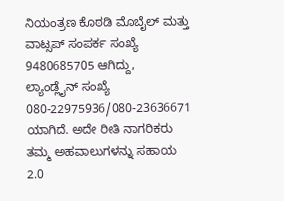ನಿಯಂತ್ರಣ ಕೊಠಡಿ ಮೊಬೈಲ್ ಮತ್ತು ವಾಟ್ಸಪ್ ಸಂಪರ್ಕ ಸಂಖ್ಯೆ 9480685705 ಆಗಿದ್ದು, ಲ್ಯಾಂಡ್ಲೈನ್ ಸಂಖ್ಯೆ 080-22975936/080-23636671 ಯಾಗಿದೆ. ಅದೇ ರೀತಿ ನಾಗರಿಕರು ತಮ್ಮ ಅಹವಾಲುಗಳನ್ನು ಸಹಾಯ 2.0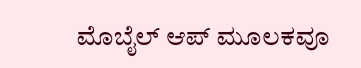ಮೊಬೈಲ್ ಆಪ್ ಮೂಲಕವೂ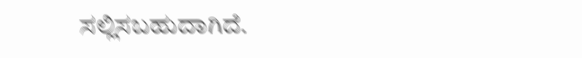ಸಲ್ಲಿಸಬಹುದಾಗಿದೆ.